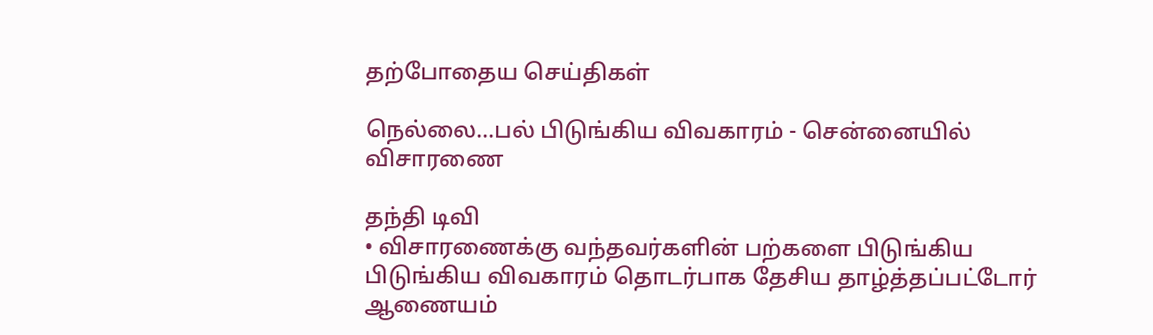தற்போதைய செய்திகள்

நெல்லை...பல் பிடுங்கிய விவகாரம் - சென்னையில் விசாரணை

தந்தி டிவி
• விசாரணைக்கு வந்தவர்களின் பற்களை பிடுங்கிய பிடுங்கிய விவகாரம் தொடர்பாக தேசிய தாழ்த்தப்பட்டோர் ஆணையம்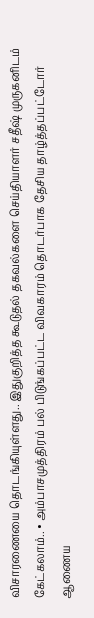விசாரணையை தொடங்கியுள்ளது.. இதுகுறித்த கூடுதல் தகவல்களை செய்தியாளர் சதீஷ் முருகனிடம் கேட்கலாம்.. • அம்பாசமுத்திரம் பல் பிடுங்கப்பட்ட விவகாரம் தொடர்பாக தேசிய தாழ்த்தப்பட்டோர் ஆணைய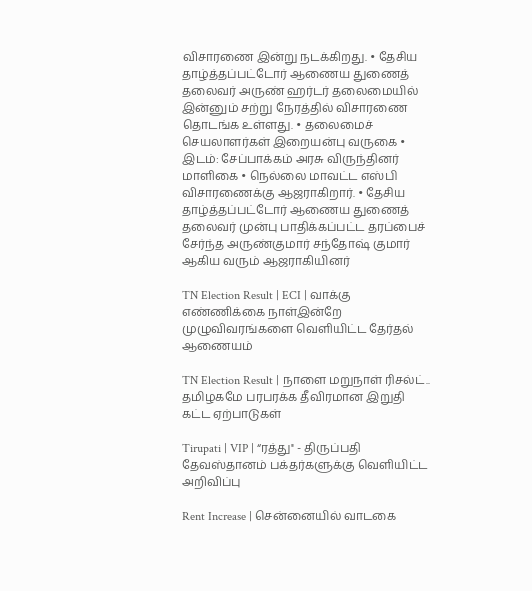விசாரணை இன்று நடக்கிறது. • தேசிய தாழ்த்தப்பட்டோர் ஆணைய துணைத் தலைவர் அருண் ஹர்டர் தலைமையில் இன்னும் சற்று நேரத்தில் விசாரணை தொடங்க உள்ளது. • தலைமைச் செயலாளர்கள் இறையன்பு வருகை • இடம்: சேப்பாக்கம் அரசு விருந்தினர் மாளிகை • நெல்லை மாவட்ட எஸ்பி விசாரணைக்கு ஆஜராகிறார். • தேசிய தாழ்த்தப்பட்டோர் ஆணைய துணைத் தலைவர் முன்பு பாதிக்கப்பட்ட தரப்பைச் சேர்ந்த அருண்குமார் சந்தோஷ் குமார் ஆகிய வரும் ஆஜராகியினர்

TN Election Result | ECI | வாக்கு எண்ணிக்கை நாள்இன்றே முழுவிவரங்களை வெளியிட்ட தேர்தல் ஆணையம்

TN Election Result | நாளை மறுநாள் ரிசல்ட்.. தமிழகமே பரபரக்க தீவிரமான இறுதி கட்ட ஏற்பாடுகள்

Tirupati | VIP | “ரத்து'' - திருப்பதி தேவஸ்தானம் பக்தர்களுக்கு வெளியிட்ட அறிவிப்பு

Rent Increase | சென்னையில் வாடகை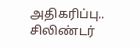அதிகரிப்பு.. சிலிண்டர்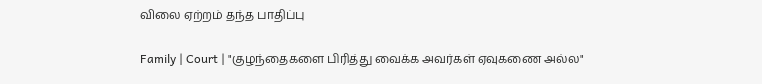விலை ஏற்றம் தந்த பாதிப்பு

Family | Court | "குழந்தைகளை பிரித்து வைக்க அவர்கள் ஏவுகணை அல்ல"